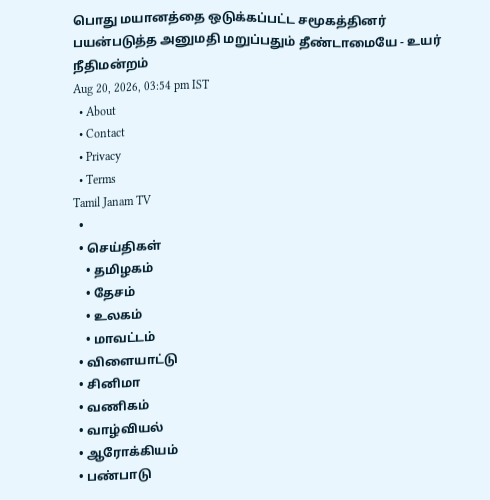பொது மயானத்தை ஒடுக்கப்பட்ட சமூகத்தினர் பயன்படுத்த அனுமதி மறுப்பதும் தீண்டாமையே - உயர் நீதிமன்றம்
Aug 20, 2026, 03:54 pm IST
  • About
  • Contact
  • Privacy
  • Terms
Tamil Janam TV
  •
  • செய்திகள்
    • தமிழகம்
    • தேசம்
    • உலகம்
    • மாவட்டம்
  • விளையாட்டு
  • சினிமா
  • வணிகம்
  • வாழ்வியல்
  • ஆரோக்கியம்
  • பண்பாடு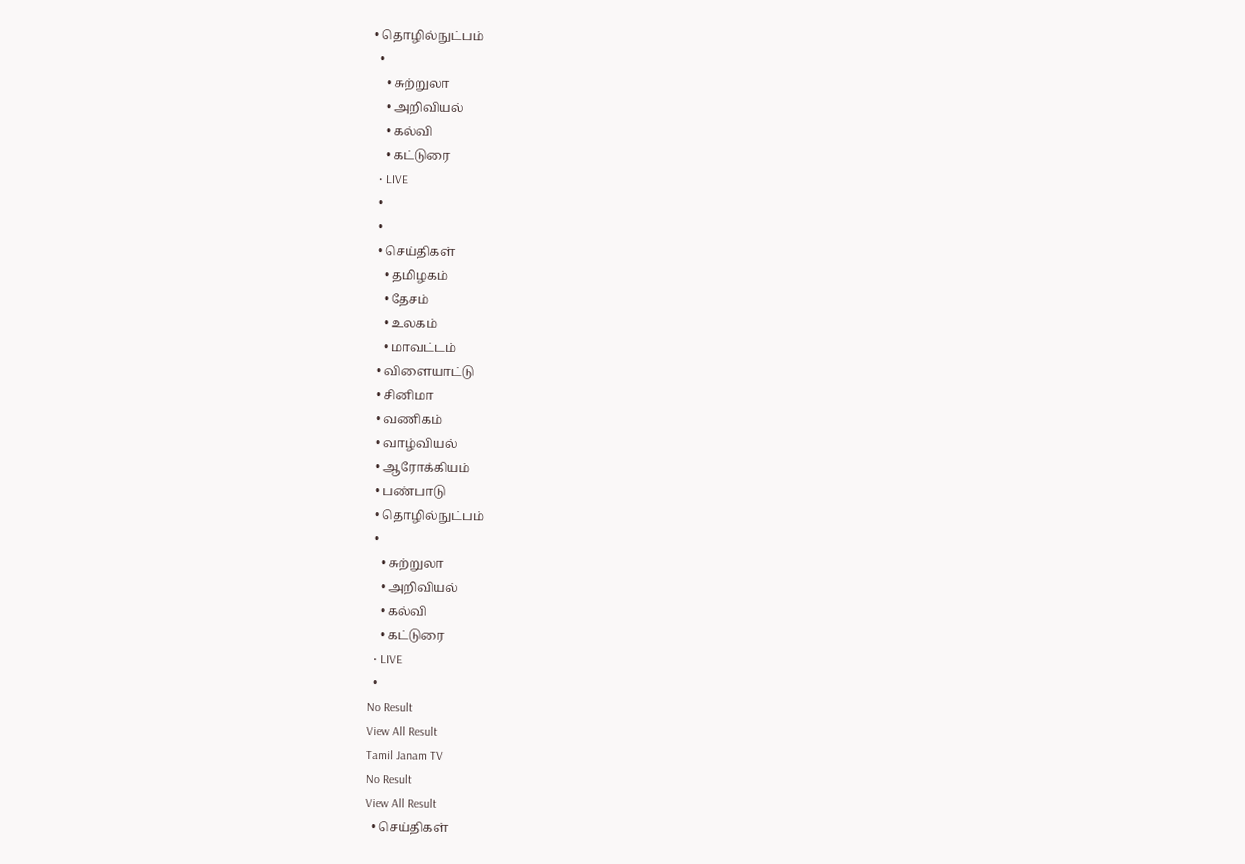• தொழில்நுட்பம்
  •
    • சுற்றுலா
    • அறிவியல்
    • கல்வி
    • கட்டுரை
  • LIVE
  •
  •
  • செய்திகள்
    • தமிழகம்
    • தேசம்
    • உலகம்
    • மாவட்டம்
  • விளையாட்டு
  • சினிமா
  • வணிகம்
  • வாழ்வியல்
  • ஆரோக்கியம்
  • பண்பாடு
  • தொழில்நுட்பம்
  •
    • சுற்றுலா
    • அறிவியல்
    • கல்வி
    • கட்டுரை
  • LIVE
  •
No Result
View All Result
Tamil Janam TV
No Result
View All Result
  • செய்திகள்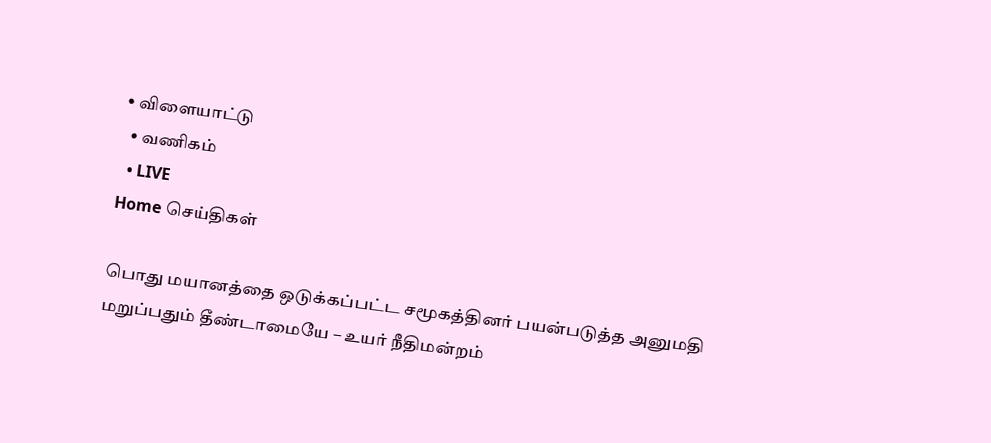• விளையாட்டு
  • வணிகம்
  • LIVE
Home செய்திகள்

பொது மயானத்தை ஒடுக்கப்பட்ட சமூகத்தினர் பயன்படுத்த அனுமதி மறுப்பதும் தீண்டாமையே – உயர் நீதிமன்றம்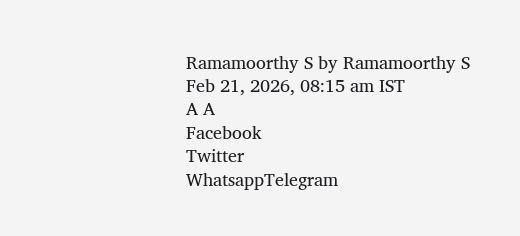Ramamoorthy S by Ramamoorthy S
Feb 21, 2026, 08:15 am IST
A A
Facebook
Twitter
WhatsappTelegram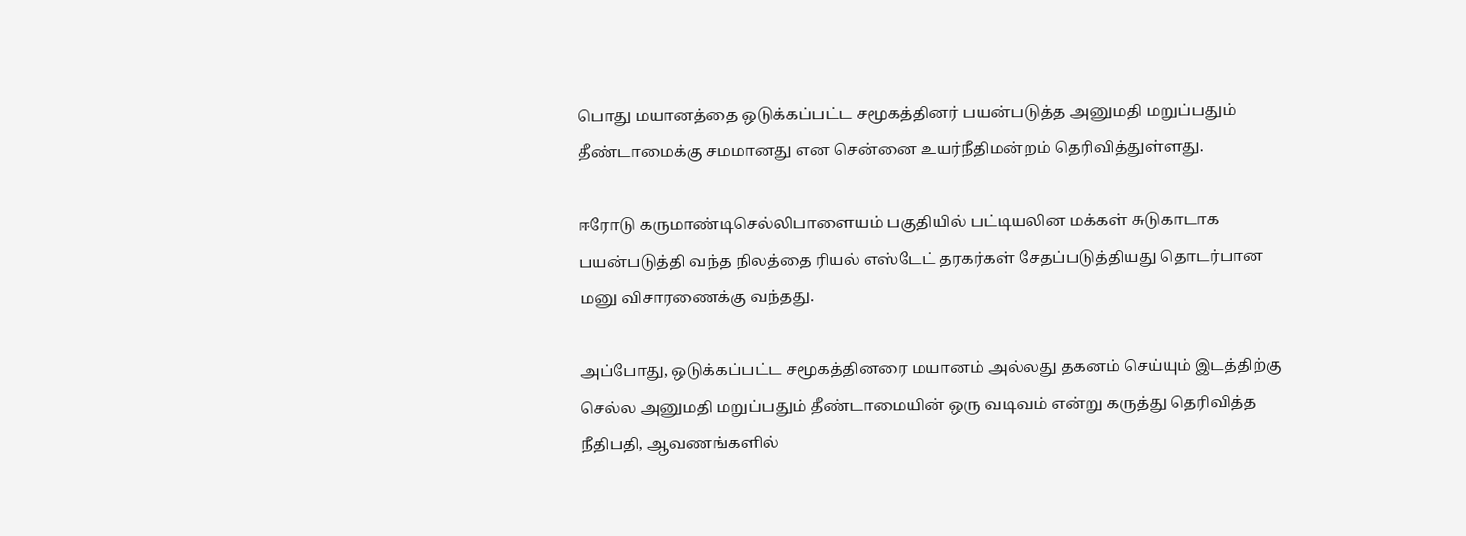பொது மயானத்தை ஒடுக்கப்பட்ட சமூகத்தினர் பயன்படுத்த அனுமதி மறுப்பதும் தீண்டாமைக்கு சமமானது என சென்னை உயர்நீதிமன்றம் தெரிவித்துள்ளது.

ஈரோடு கருமாண்டிசெல்லிபாளையம் பகுதியில் பட்டியலின மக்கள் சுடுகாடாக பயன்படுத்தி வந்த நிலத்தை ரியல் எஸ்டேட் தரகர்கள் சேதப்படுத்தியது தொடர்பான மனு விசாரணைக்கு வந்தது.

அப்போது, ஒடுக்கப்பட்ட சமூகத்தினரை மயானம் அல்லது தகனம் செய்யும் இடத்திற்கு செல்ல அனுமதி மறுப்பதும் தீண்டாமையின் ஒரு வடிவம் என்று கருத்து தெரிவித்த நீதிபதி, ஆவணங்களில்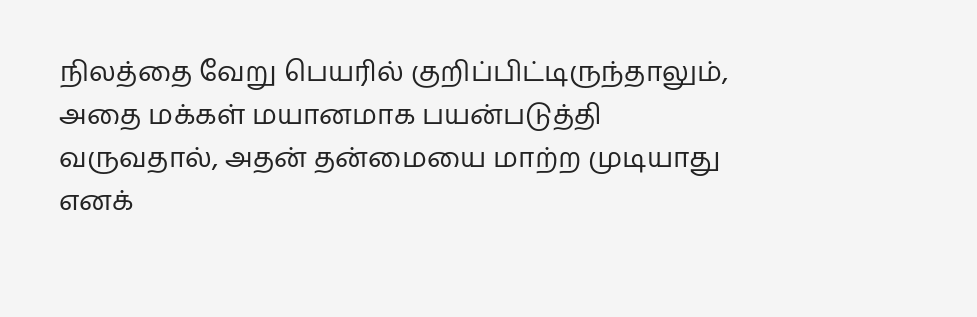நிலத்தை வேறு பெயரில் குறிப்பிட்டிருந்தாலும், அதை மக்கள் மயானமாக பயன்படுத்தி வருவதால், அதன் தன்மையை மாற்ற முடியாது எனக்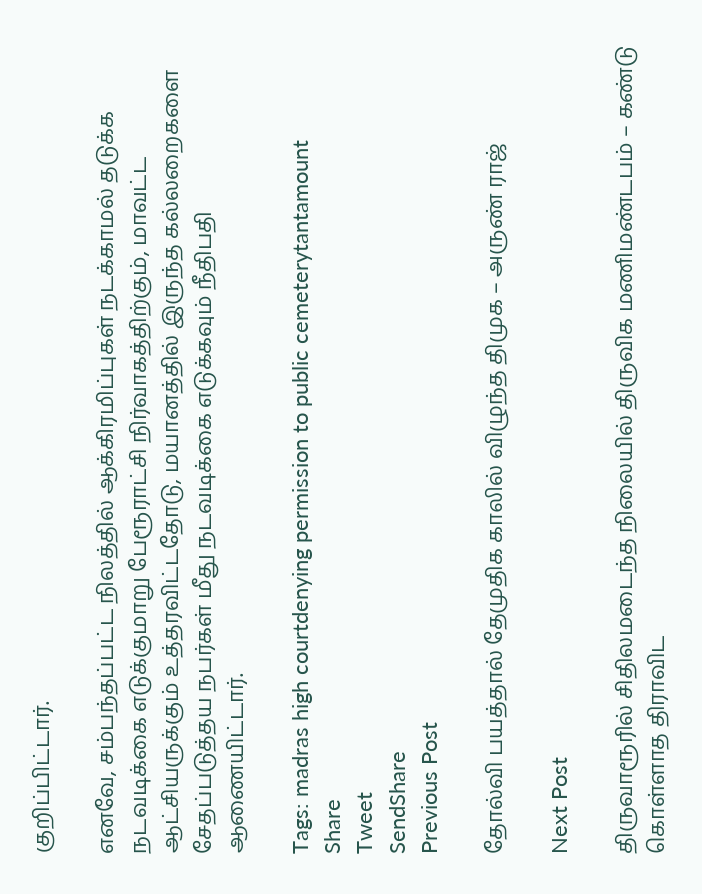குறிப்பிட்டார்.

எனவே, சம்பந்தப்பட்ட நிலத்தில் ஆக்கிரமிப்புகள் நடக்காமல் தடுக்க நடவடிக்கை எடுக்குமாறு பேரூராட்சி நிர்வாகத்திற்கும், மாவட்ட ஆட்சியருக்கும் உத்தரவிட்டதோடு, மயானத்தில் இருந்த கல்லறைகளை சேதப்படுத்தய நபர்கள் மீது நடவடிக்கை எடுக்கவும் நீதிபதி ஆணையிட்டார்.

Tags: madras high courtdenying permission to public cemeterytantamount
Share
Tweet
SendShare
Previous Post

தோல்வி பயத்தால் தேமுதிக காலில் விழுந்த திமுக – அருண் ராஜ்

Next Post

திருவாரூரில் சிதிலமடைந்த நிலையில் திருவிக மணிமண்டபம் – கண்டு கொள்ளாத திராவிட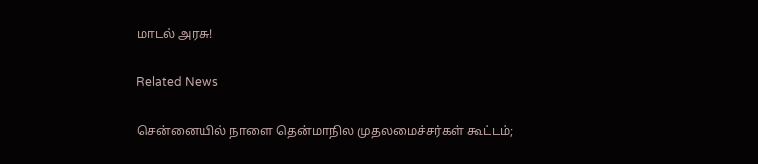மாடல் அரசு!

Related News

சென்னையில் நாளை தென்மாநில முதலமைச்சர்கள் கூட்டம்;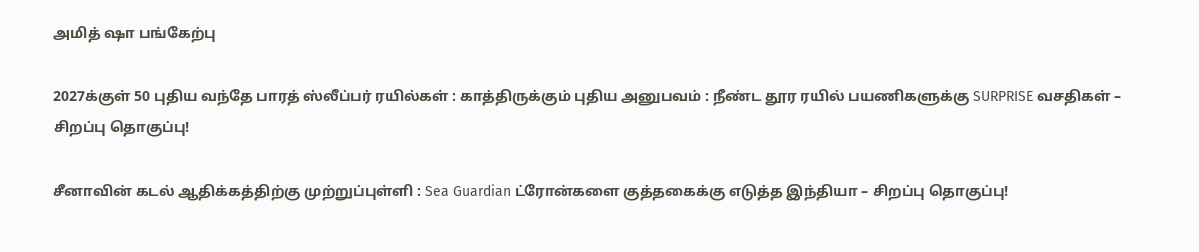அமித் ஷா பங்கேற்பு

2027க்குள் 50 புதிய வந்தே பாரத் ஸ்லீப்பர் ரயில்கள் : காத்திருக்கும் புதிய அனுபவம் : நீண்ட தூர ரயில் பயணிகளுக்கு SURPRISE வசதிகள் – சிறப்பு தொகுப்பு!

சீனாவின் கடல் ஆதிக்கத்திற்கு முற்றுப்புள்ளி : Sea Guardian ட்ரோன்களை குத்தகைக்கு எடுத்த இந்தியா – சிறப்பு தொகுப்பு!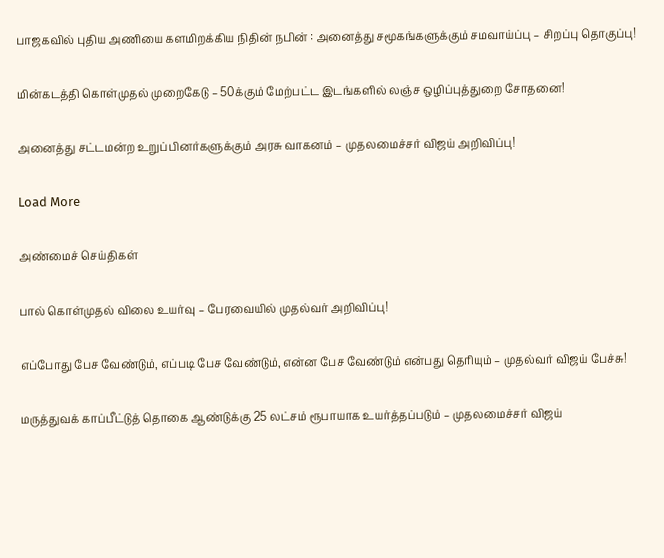பாஜகவில் புதிய அணியை களமிறக்கிய நிதின் நபின் : அனைத்து சமூகங்களுக்கும் சமவாய்ப்பு – சிறப்பு தொகுப்பு!

மின்கடத்தி கொள்முதல் முறைகேடு – 50க்கும் மேற்பட்ட இடங்களில் லஞ்ச ஒழிப்புத்துறை சோதனை!

அனைத்து சட்டமன்ற உறுப்பினர்களுக்கும் அரசு வாகனம் – முதலமைச்சர் விஜய் அறிவிப்பு!

Load More

அண்மைச் செய்திகள்

பால் கொள்முதல் விலை உயர்வு – பேரவையில் முதல்வர் அறிவிப்பு!

எப்போது பேச வேண்டும், எப்படி பேச வேண்டும், என்ன பேச வேண்டும் என்பது தெரியும் – முதல்வர் விஜய் பேச்சு!

மருத்துவக் காப்பீட்டுத் தொகை ஆண்டுக்கு 25 லட்சம் ரூபாயாக உயர்த்தப்படும் – முதலமைச்சர் விஜய்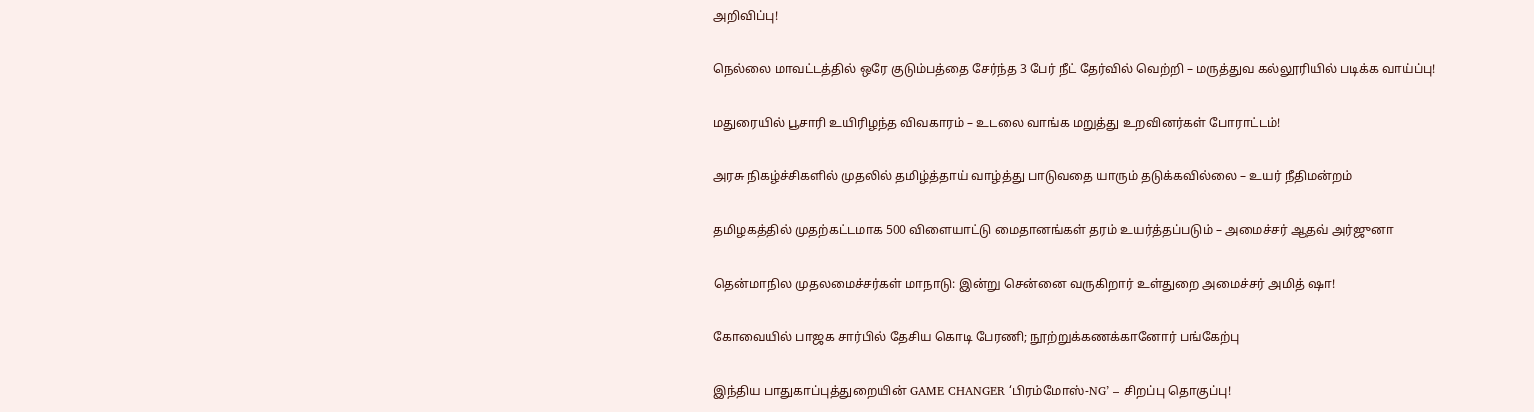அறிவிப்பு!

நெல்லை மாவட்டத்தில் ஒரே குடும்பத்தை சேர்ந்த 3 பேர் நீட் தேர்வில் வெற்றி – மருத்துவ கல்லூரியில் படிக்க வாய்ப்பு!

மதுரையில் பூசாரி உயிரிழந்த விவகாரம் – உடலை வாங்க மறுத்து உறவினர்கள் போராட்டம்!

அரசு நிகழ்ச்சிகளில் முதலில் தமிழ்த்தாய் வாழ்த்து பாடுவதை யாரும் தடுக்கவில்லை – உயர் நீதிமன்றம்

தமிழகத்தில் முதற்கட்டமாக 500 விளையாட்டு மைதானங்கள் தரம் உயர்த்தப்படும் – அமைச்சர் ஆதவ் அர்ஜுனா

தென்மாநில முதலமைச்சர்கள் மாநாடு: இன்று சென்னை வருகிறார் உள்துறை அமைச்சர் அமித் ஷா!

கோவையில் பாஜக சார்பில் தேசிய கொடி பேரணி; நூற்றுக்கணக்கானோர் பங்கேற்பு

இந்திய பாதுகாப்புத்துறையின் GAME CHANGER ‘பிரம்மோஸ்-NG’ – சிறப்பு தொகுப்பு!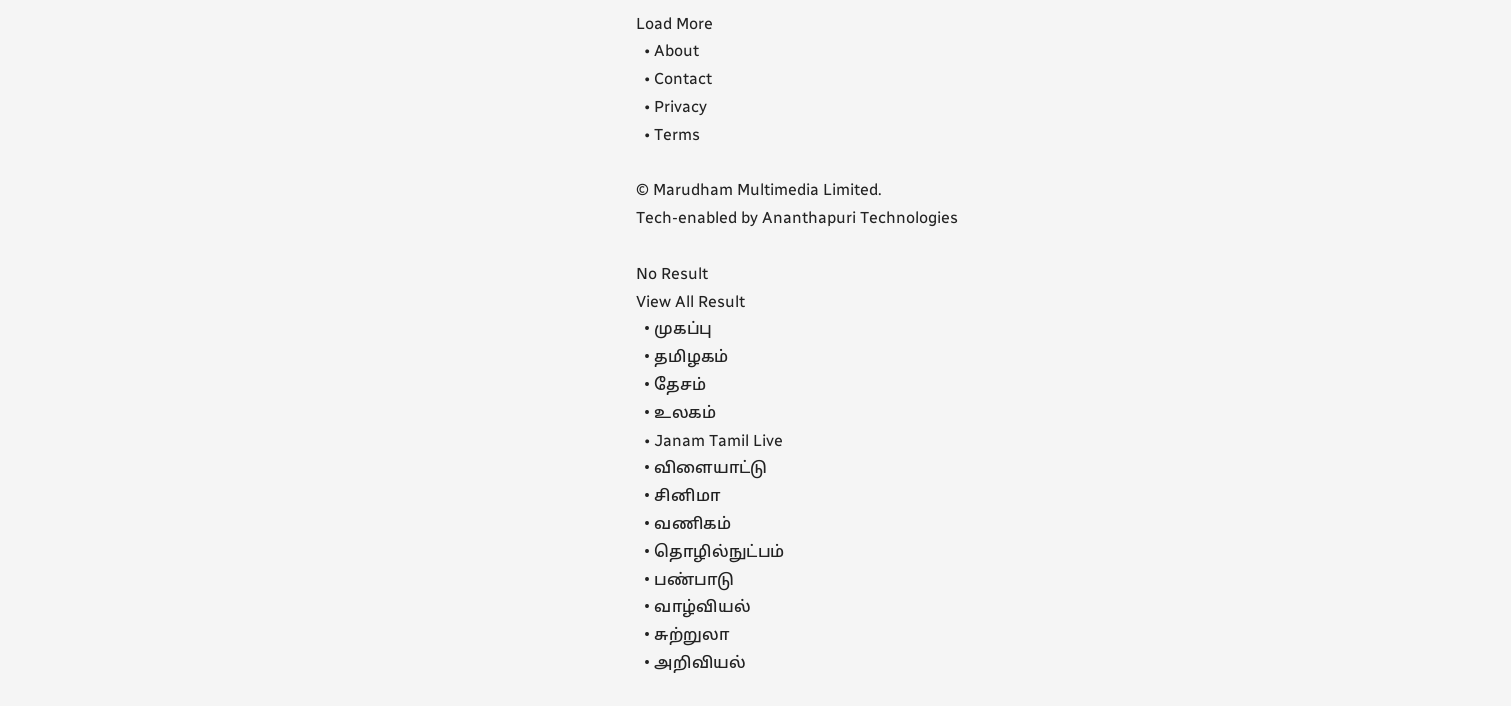Load More
  • About
  • Contact
  • Privacy
  • Terms

© Marudham Multimedia Limited.
Tech-enabled by Ananthapuri Technologies

No Result
View All Result
  • முகப்பு
  • தமிழகம்
  • தேசம்
  • உலகம்
  • Janam Tamil Live
  • விளையாட்டு
  • சினிமா
  • வணிகம்
  • தொழில்நுட்பம்
  • பண்பாடு
  • வாழ்வியல்
  • சுற்றுலா
  • அறிவியல்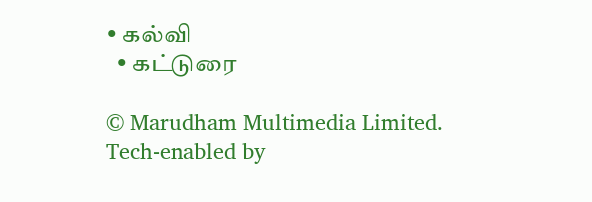• கல்வி
  • கட்டுரை

© Marudham Multimedia Limited.
Tech-enabled by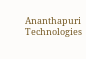Ananthapuri Technologies